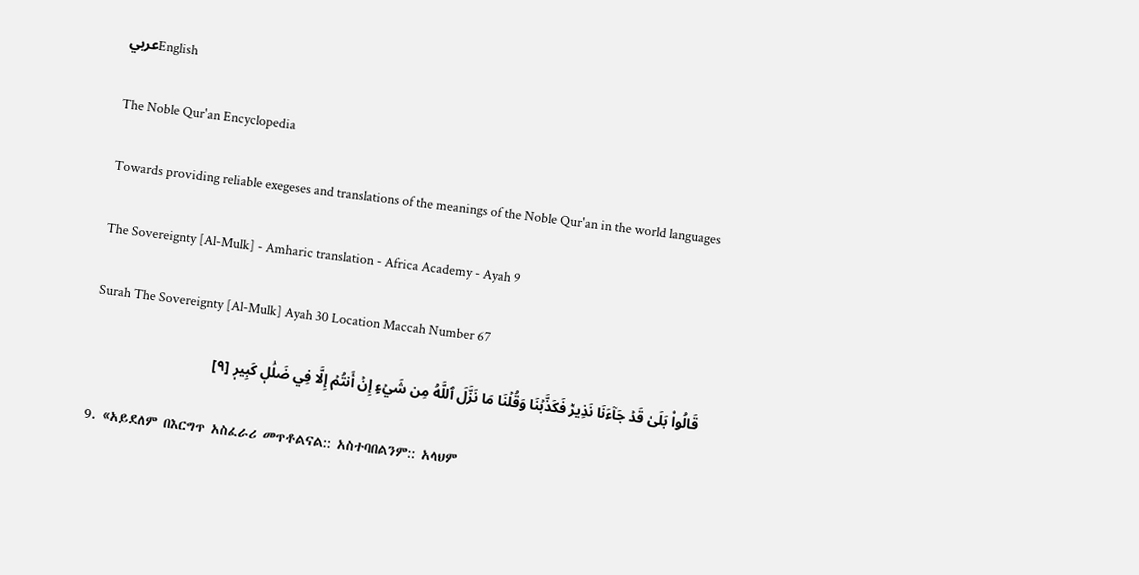عربيEnglish

The Noble Qur'an Encyclopedia

Towards providing reliable exegeses and translations of the meanings of the Noble Qur'an in the world languages

The Sovereignty [Al-Mulk] - Amharic translation - Africa Academy - Ayah 9

Surah The Sovereignty [Al-Mulk] Ayah 30 Location Maccah Number 67

قَالُواْ بَلَىٰ قَدۡ جَآءَنَا نَذِيرٞ فَكَذَّبۡنَا وَقُلۡنَا مَا نَزَّلَ ٱللَّهُ مِن شَيۡءٍ إِنۡ أَنتُمۡ إِلَّا فِي ضَلَٰلٖ كَبِيرٖ [٩]

9. «አይደለም በእርግጥ አስፈራሪ መጥቶልናል:: አስተባበልንም:: አላህም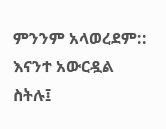ምንንም አላወረደም:: እናንተ አውርዷል ስትሉ፤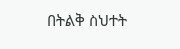በትልቅ ስህተት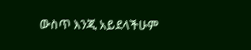ውስጥ እንጂ አይደላችሁም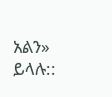አልን» ይላሉ::